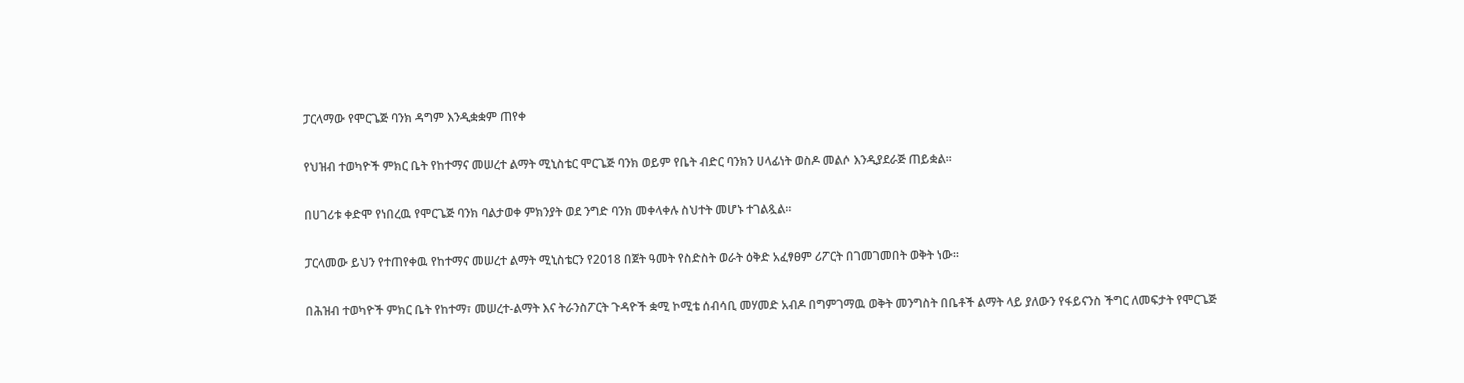ፓርላማው የሞርጌጅ ባንክ ዳግም እንዲቋቋም ጠየቀ

የህዝብ ተወካዮች ምክር ቤት የከተማና መሠረተ ልማት ሚኒስቴር ሞርጌጅ ባንክ ወይም የቤት ብድር ባንክን ሀላፊነት ወስዶ መልሶ እንዲያደራጅ ጠይቋል፡፡

በሀገሪቱ ቀድሞ የነበረዉ የሞርጌጅ ባንክ ባልታወቀ ምክንያት ወደ ንግድ ባንክ መቀላቀሉ ስህተት መሆኑ ተገልጿል።

ፓርላመው ይህን የተጠየቀዉ የከተማና መሠረተ ልማት ሚኒስቴርን የ2018 በጀት ዓመት የስድስት ወራት ዕቅድ አፈፃፀም ሪፖርት በገመገመበት ወቅት ነው።

በሕዝብ ተወካዮች ምክር ቤት የከተማ፣ መሠረተ-ልማት እና ትራንስፖርት ጉዳዮች ቋሚ ኮሚቴ ሰብሳቢ መሃመድ አብዶ በግምገማዉ ወቅት መንግስት በቤቶች ልማት ላይ ያለውን የፋይናንስ ችግር ለመፍታት የሞርጌጅ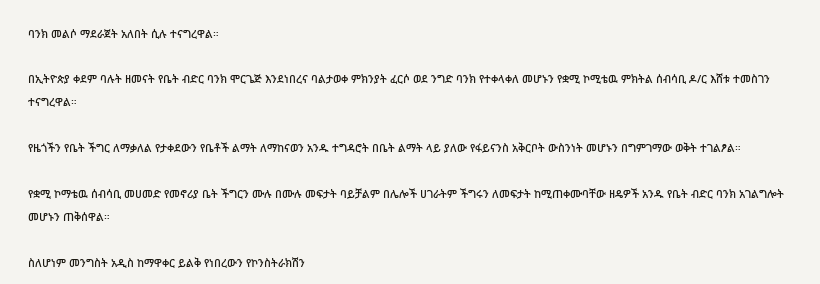ባንክ መልሶ ማደራጀት አለበት ሲሉ ተናግረዋል።

በኢትዮጵያ ቀደም ባሉት ዘመናት የቤት ብድር ባንክ ሞርጌጅ እንደነበረና ባልታወቀ ምክንያት ፈርሶ ወደ ንግድ ባንክ የተቀላቀለ መሆኑን የቋሚ ኮሚቴዉ ምክትል ሰብሳቢ ዶ/ር እሸቱ ተመስገን ተናግረዋል።

የዜጎችን የቤት ችግር ለማቃለል የታቀደውን የቤቶች ልማት ለማከናወን አንዱ ተግዳሮት በቤት ልማት ላይ ያለው የፋይናንስ አቅርቦት ውስንነት መሆኑን በግምገማው ወቅት ተገልፆል።

የቋሚ ኮማቴዉ ሰብሳቢ መሀመድ የመኖሪያ ቤት ችግርን ሙሉ በሙሉ መፍታት ባይቻልም በሌሎች ሀገራትም ችግሩን ለመፍታት ከሚጠቀሙባቸው ዘዴዎች አንዱ የቤት ብድር ባንክ አገልግሎት መሆኑን ጠቅሰዋል።

ስለሆነም መንግስት አዲስ ከማዋቀር ይልቅ የነበረውን የኮንስትራክሽን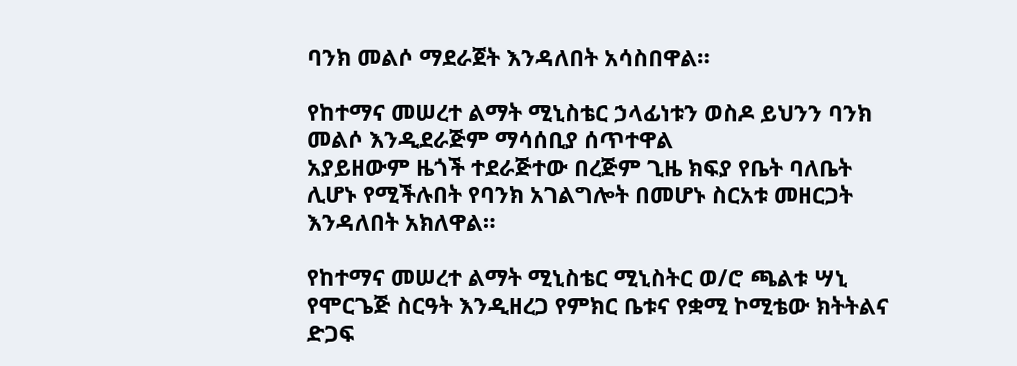ባንክ መልሶ ማደራጀት እንዳለበት አሳስበዋል።

የከተማና መሠረተ ልማት ሚኒስቴር ኃላፊነቱን ወስዶ ይህንን ባንክ መልሶ እንዲደራጅም ማሳሰቢያ ሰጥተዋል
አያይዘውም ዜጎች ተደራጅተው በረጅም ጊዜ ክፍያ የቤት ባለቤት ሊሆኑ የሚችሉበት የባንክ አገልግሎት በመሆኑ ስርአቱ መዘርጋት እንዳለበት አክለዋል።

የከተማና መሠረተ ልማት ሚኒስቴር ሚኒስትር ወ/ሮ ጫልቱ ሣኒ የሞርጌጅ ስርዓት እንዲዘረጋ የምክር ቤቱና የቋሚ ኮሚቴው ክትትልና ድጋፍ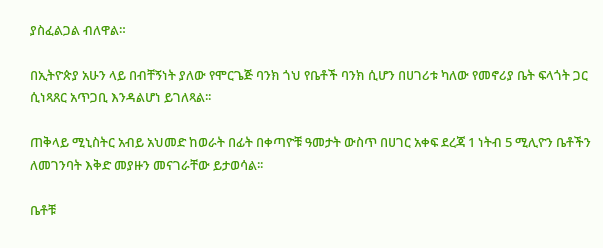ያስፈልጋል ብለዋል።

በኢትዮጵያ አሁን ላይ በብቸኝነት ያለው የሞርጌጅ ባንክ ጎህ የቤቶች ባንክ ሲሆን በሀገሪቱ ካለው የመኖሪያ ቤት ፍላጎት ጋር ሲነጻጸር አጥጋቢ እንዳልሆነ ይገለጻል፡፡

ጠቅላይ ሚኒስትር አብይ አህመድ ከወራት በፊት በቀጣዮቹ ዓመታት ውስጥ በሀገር አቀፍ ደረጃ 1 ነትብ 5 ሚሊዮን ቤቶችን ለመገንባት እቅድ መያዙን መናገራቸው ይታወሳል፡፡

ቤቶቹ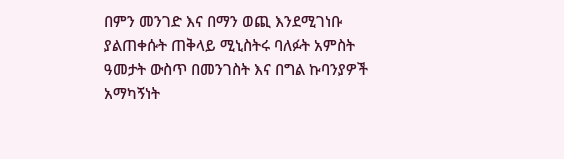በምን መንገድ እና በማን ወጪ እንደሚገነቡ ያልጠቀሱት ጠቅላይ ሚኒስትሩ ባለፉት አምስት ዓመታት ውስጥ በመንገስት እና በግል ኩባንያዎች አማካኝነት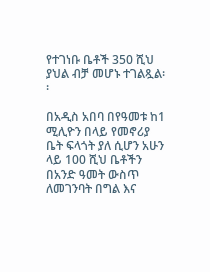የተገነቡ ቤቶች 350 ሺህ ያህል ብቻ መሆኑ ተገልጿል፡፡

በአዲስ አበባ በየዓመቱ ከ1 ሚሊዮን በላይ የመኖሪያ ቤት ፍላጎት ያለ ሲሆን አሁን ላይ 100 ሺህ ቤቶችን በአንድ ዓመት ውስጥ ለመገንባት በግል እና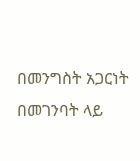በመንግስት አጋርነት በመገንባት ላይ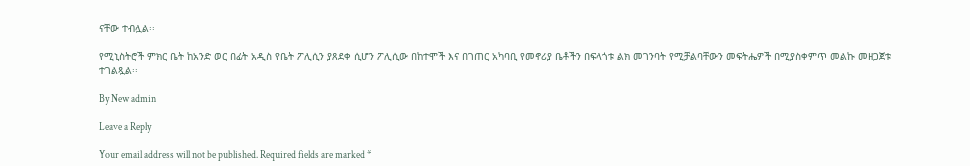ናቸው ተብሏል፡፡

የሚኒስትሮች ምክር ቤት ከአንድ ወር በፊት አዲስ የቤት ፖሊሲን ያጸደቀ ሲሆን ፖሊሲው በከተሞች እና በገጠር አካባቢ የመኖሪያ ቤቶችን በፍላጎቱ ልክ መገንባት የሚቻልባቸውን መፍትሔዎች በሚያስቀምጥ መልኩ መዘጋጀቱ ተገልጿል፡፡

By New admin

Leave a Reply

Your email address will not be published. Required fields are marked *